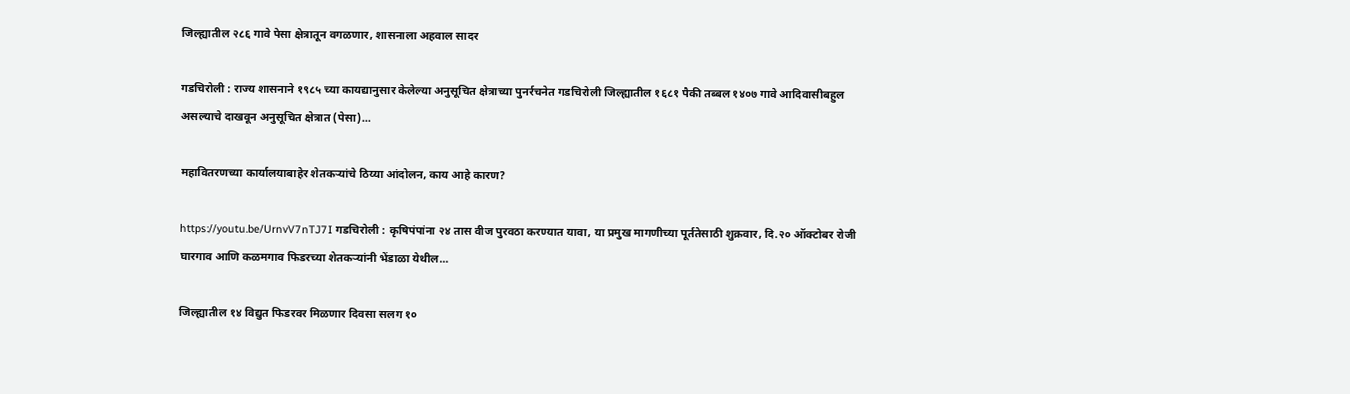जिल्ह्यातील २८६ गावे पेसा क्षेत्रातून वगळणार, शासनाला अहवाल सादर

गडचिरोली : राज्य शासनाने १९८५ च्या कायद्यानुसार केलेल्या अनुसूचित क्षेत्राच्या पुनर्रचनेत गडचिरोली जिल्ह्यातील १६८१ पैकी तब्बल १४०७ गावे आदिवासीबहुल असल्याचे दाखवून अनुसूचित क्षेत्रात (पेसा)...

महावितरणच्या कार्यालयाबाहेर शेतकऱ्यांचे ठिय्या आंदोलन, काय आहे कारण?

https://youtu.be/UrnvV7nTJ7I गडचिरोली : कृषिपंपांना २४ तास वीज पुरवठा करण्यात यावा, या प्रमुख मागणीच्या पूर्ततेसाठी शुक्रवार, दि.२० ऑक्टोबर रोजी घारगाव आणि कळमगाव फिडरच्या शेतकऱ्यांनी भेंडाळा येथील...

जिल्ह्यातील १४ विद्युत फिडरवर मिळणार दिवसा सलग १०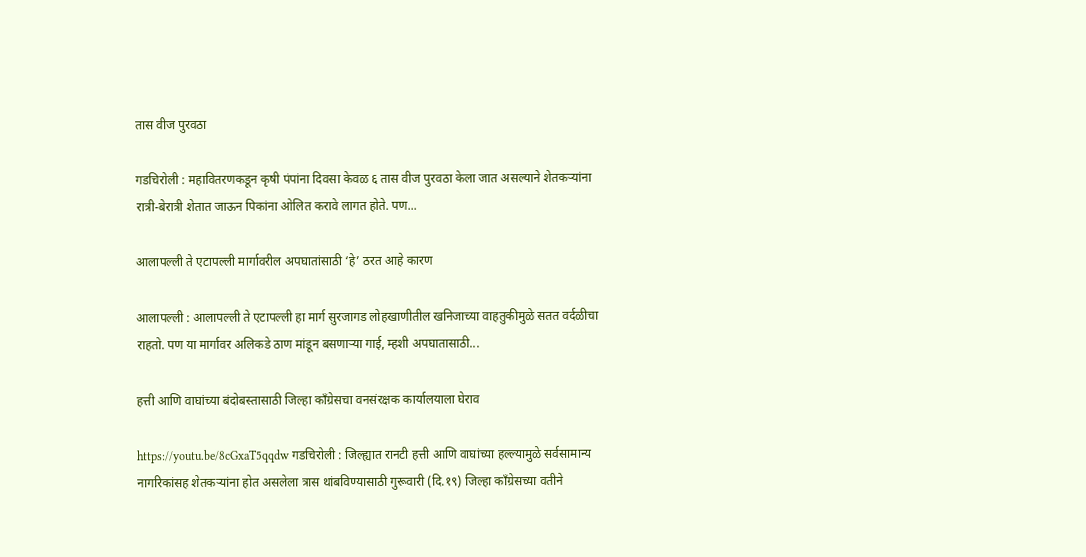तास वीज पुरवठा

गडचिरोली : महावितरणकडून कृषी पंपांना दिवसा केवळ ६ तास वीज पुरवठा केला जात असल्याने शेतकऱ्यांना रात्री-बेरात्री शेतात जाऊन पिकांना ओलित करावे लागत होते. पण...

आलापल्ली ते एटापल्ली मार्गावरील अपघातांसाठी ‘हे’ ठरत आहे कारण

आलापल्ली : आलापल्ली ते एटापल्ली हा मार्ग सुरजागड लोहखाणीतील खनिजाच्या वाहतुकीमुळे सतत वर्दळीचा राहतो. पण या मार्गावर अलिकडे ठाण मांडून बसणाऱ्या गाई, म्हशी अपघातासाठी...

हत्ती आणि वाघांच्या बंदोबस्तासाठी जिल्हा काँग्रेसचा वनसंरक्षक कार्यालयाला घेराव

https://youtu.be/8cGxaT5qqdw गडचिरोली : जिल्ह्यात रानटी हत्ती आणि वाघांच्या हल्ल्यामुळे सर्वसामान्य नागरिकांसह शेतकऱ्यांना होत असलेला त्रास थांबविण्यासाठी गुरूवारी (दि.१९) जिल्हा काँग्रेसच्या वतीने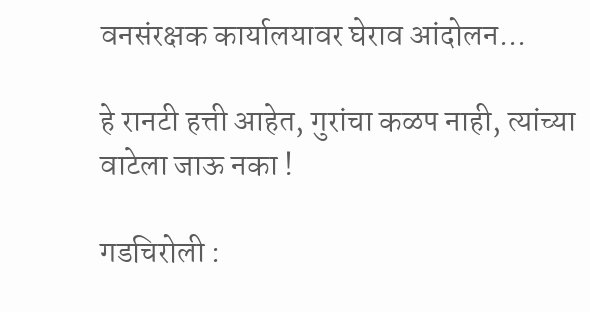वनसंरक्षक कार्यालयावर घेराव आंदोलन...

हे रानटी हत्ती आहेत, गुरांचा कळप नाही, त्यांच्या वाटेला जाऊ नका !

गडचिरोली :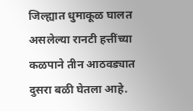जिल्ह्यात धुमाकूळ घालत असलेल्या रानटी हत्तींच्या कळपाने तीन आठवड्यात दुसरा बळी घेतला आहे.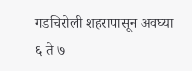गडचिरोली शहरापासून अवघ्या ६ ते ७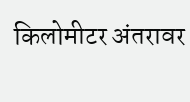किलोमीटर अंतरावर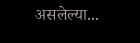असलेल्या...